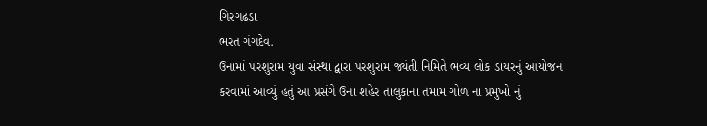ગિરગઢડા
ભરત ગંગદેવ.
ઉનામાં પરશુરામ યુવા સંસ્થા દ્વારા પરશુરામ જ્યંતી નિમિતે ભવ્ય લોક ડાયરનું આયોજન કરવામાં આવ્યું હતું આ પ્રસંગે ઉના શહેર તાલુકાના તમામ ગોળ ના પ્રમુખો નું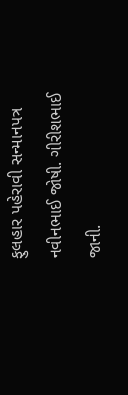ફુલહાર પહેરાવી સન્માનપત્ર નવીનભાઈ જોષી. ગીરીશભાઈ જાની.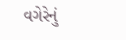વગેરેનું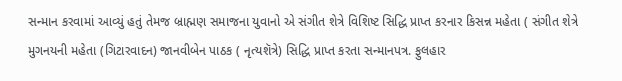સન્માન કરવામાં આવ્યું હતું તેમજ બ્રાહ્મણ સમાજના યુવાનો એ સંગીત શેત્રે વિશિષ્ટ સિદ્ધિ પ્રાપ્ત કરનાર કિસન્ન મહેતા ( સંગીત શેત્રે મુગનયની મહેતા (ગિટારવાદન) જાનવીબેન પાઠક ( નૃત્યશૅત્રે) સિદ્ધિ પ્રાપ્ત કરતા સન્માનપત્ર. ફુલહાર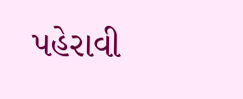પહેરાવી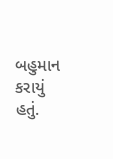બહુમાન કરાયું હતું.